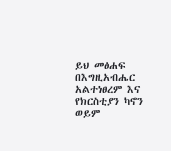ይህ መፅሐፍ በእግዚአብሔር አልተነፀረም እና የክርስቲያን ካኖን ወይም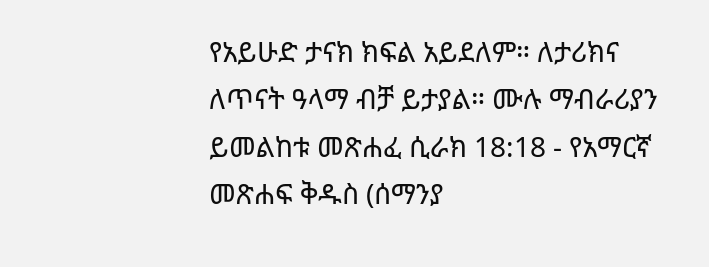የአይሁድ ታናክ ክፍል አይደለም። ለታሪክና ለጥናት ዓላማ ብቻ ይታያል። ሙሉ ማብራሪያን ይመልከቱ መጽሐፈ ሲራክ 18:18 - የአማርኛ መጽሐፍ ቅዱስ (ሰማንያ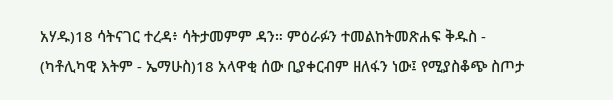አሃዱ)18 ሳትናገር ተረዳ፥ ሳትታመምም ዳን። ምዕራፉን ተመልከትመጽሐፍ ቅዱስ - (ካቶሊካዊ እትም - ኤማሁስ)18 አላዋቂ ሰው ቢያቀርብም ዘለፋን ነው፤ የሚያስቆጭ ስጦታ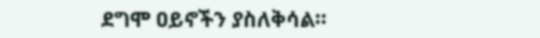ደግሞ ዐይኖችን ያስለቅሳል።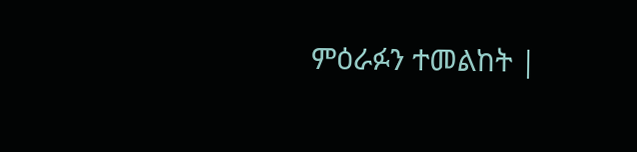ምዕራፉን ተመልከት |